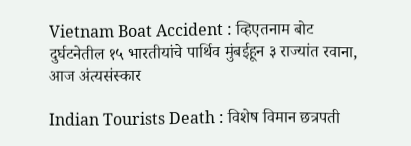Vietnam Boat Accident : व्हिएतनाम बोट दुर्घटनेतील १५ भारतीयांचे पार्थिव मुंबईहून ३ राज्यांत रवाना, आज अंत्यसंस्कार

Indian Tourists Death : विशेष विमान छत्रपती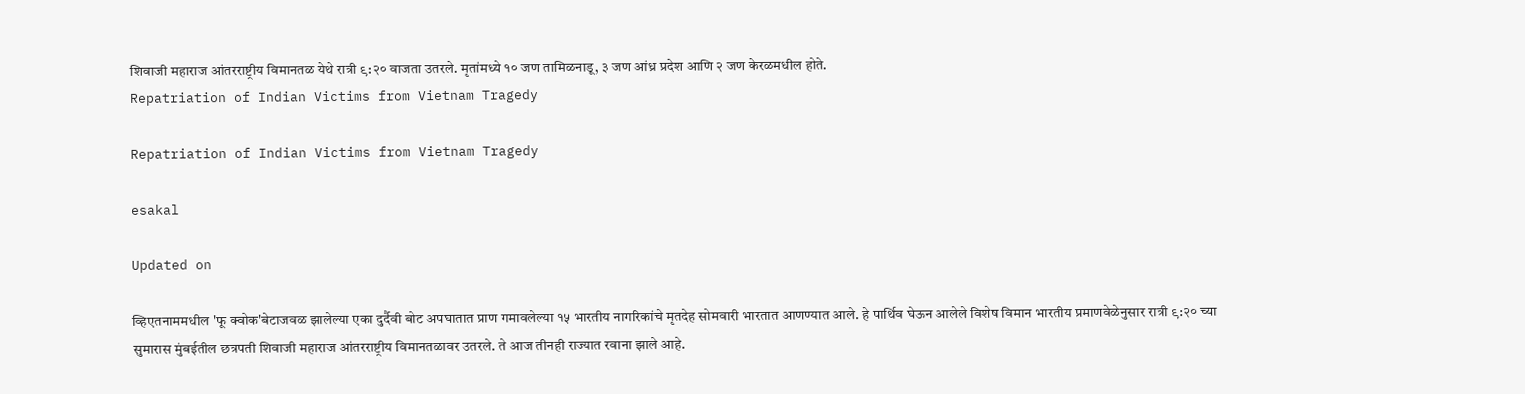शिवाजी महाराज आंतरराष्ट्रीय विमानतळ येथे रात्री ९:२० वाजता उतरले. मृतांमध्ये १० जण तामिळनाडू, ३ जण आंध्र प्रदेश आणि २ जण केरळमधील होते.
Repatriation of Indian Victims from Vietnam Tragedy

Repatriation of Indian Victims from Vietnam Tragedy

esakal

Updated on

व्हिएतनाममधील 'फू क्वोक'बेटाजवळ झालेल्या एका दुर्दैवी बोट अपघातात प्राण गमावलेल्या १५ भारतीय नागरिकांचे मृतदेह सोमवारी भारतात आणण्यात आले. हे पार्थिव घेऊन आलेले विशेष विमान भारतीय प्रमाणवेळेनुसार रात्री ९:२० च्या सुमारास मुंबईतील छत्रपती शिवाजी महाराज आंतरराष्ट्रीय विमानतळावर उतरले. ते आज तीनही राज्यात रवाना झाले आहे.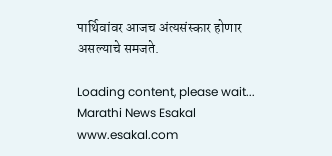पार्थिवांवर आजच अंत्यसंस्कार होणार असल्याचे समजते.

Loading content, please wait...
Marathi News Esakal
www.esakal.com